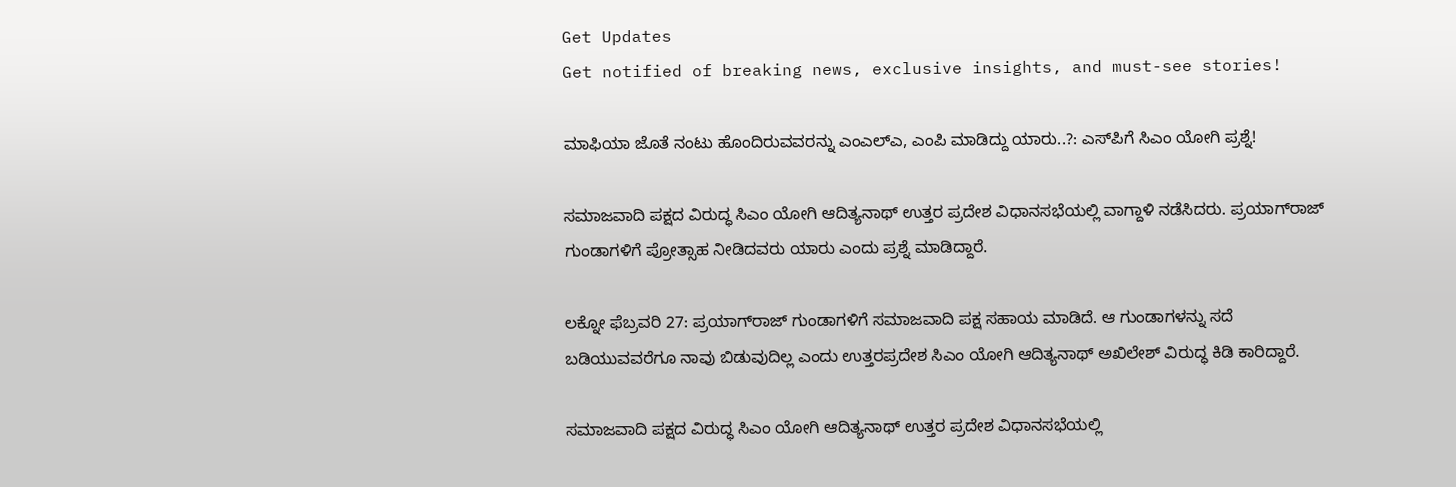Get Updates
Get notified of breaking news, exclusive insights, and must-see stories!

ಮಾಫಿಯಾ ಜೊತೆ ನಂಟು ಹೊಂದಿರುವವರನ್ನು ಎಂಎಲ್ಎ, ಎಂಪಿ ಮಾಡಿದ್ದು ಯಾರು..?: ಎಸ್‌ಪಿಗೆ ಸಿಎಂ ಯೋಗಿ ಪ್ರಶ್ನೆ!

ಸಮಾಜವಾದಿ ಪಕ್ಷದ ವಿರುದ್ಧ ಸಿಎಂ ಯೋಗಿ ಆದಿತ್ಯನಾಥ್ ಉತ್ತರ ಪ್ರದೇಶ ವಿಧಾನಸಭೆಯಲ್ಲಿ ವಾಗ್ದಾಳಿ ನಡೆಸಿದರು. ಪ್ರಯಾಗ್‌ರಾಜ್ ಗುಂಡಾಗಳಿಗೆ ಪ್ರೋತ್ಸಾಹ ನೀಡಿದವರು ಯಾರು ಎಂದು ಪ್ರಶ್ನೆ ಮಾಡಿದ್ದಾರೆ.

ಲಕ್ನೋ ಫೆಬ್ರವರಿ 27: ಪ್ರಯಾಗ್‌ರಾಜ್ ಗುಂಡಾಗಳಿಗೆ ಸಮಾಜವಾದಿ ಪಕ್ಷ ಸಹಾಯ ಮಾಡಿದೆ. ಆ ಗುಂಡಾಗಳನ್ನು ಸದೆ ಬಡಿಯುವವರೆಗೂ ನಾವು ಬಿಡುವುದಿಲ್ಲ ಎಂದು ಉತ್ತರಪ್ರದೇಶ ಸಿಎಂ ಯೋಗಿ ಆದಿತ್ಯನಾಥ್ ಅಖಿಲೇಶ್ ವಿರುದ್ಧ ಕಿಡಿ ಕಾರಿದ್ದಾರೆ.

ಸಮಾಜವಾದಿ ಪಕ್ಷದ ವಿರುದ್ಧ ಸಿಎಂ ಯೋಗಿ ಆದಿತ್ಯನಾಥ್ ಉತ್ತರ ಪ್ರದೇಶ ವಿಧಾನಸಭೆಯಲ್ಲಿ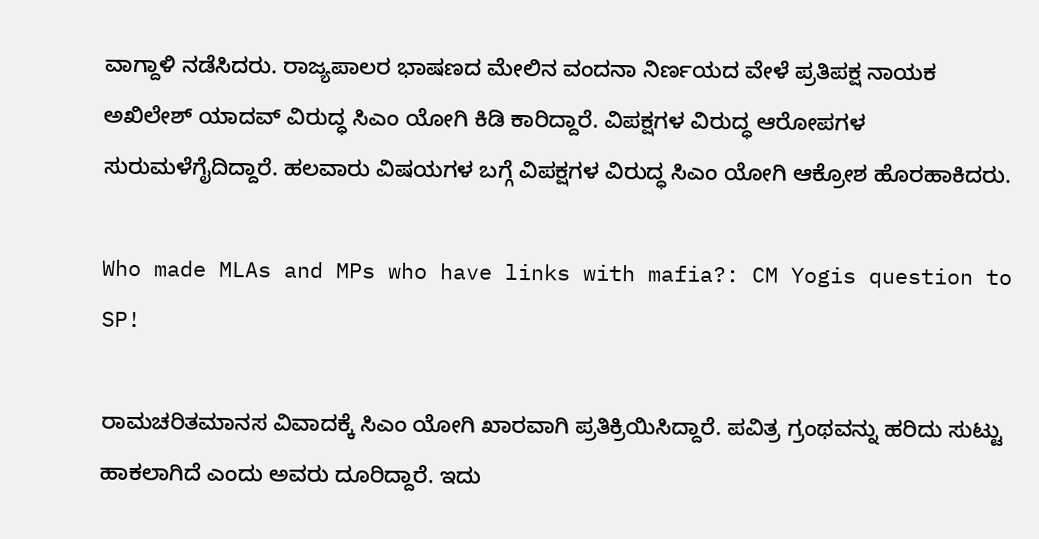ವಾಗ್ದಾಳಿ ನಡೆಸಿದರು. ರಾಜ್ಯಪಾಲರ ಭಾಷಣದ ಮೇಲಿನ ವಂದನಾ ನಿರ್ಣಯದ ವೇಳೆ ಪ್ರತಿಪಕ್ಷ ನಾಯಕ ಅಖಿಲೇಶ್ ಯಾದವ್ ವಿರುದ್ಧ ಸಿಎಂ ಯೋಗಿ ಕಿಡಿ ಕಾರಿದ್ದಾರೆ. ವಿಪಕ್ಷಗಳ ವಿರುದ್ಧ ಆರೋಪಗಳ ಸುರುಮಳೆಗೈದಿದ್ದಾರೆ. ಹಲವಾರು ವಿಷಯಗಳ ಬಗ್ಗೆ ವಿಪಕ್ಷಗಳ ವಿರುದ್ಧ ಸಿಎಂ ಯೋಗಿ ಆಕ್ರೋಶ ಹೊರಹಾಕಿದರು.

Who made MLAs and MPs who have links with mafia?: CM Yogis question to SP!

ರಾಮಚರಿತಮಾನಸ ವಿವಾದಕ್ಕೆ ಸಿಎಂ ಯೋಗಿ ಖಾರವಾಗಿ ಪ್ರತಿಕ್ರಿಯಿಸಿದ್ದಾರೆ. ಪವಿತ್ರ ಗ್ರಂಥವನ್ನು ಹರಿದು ಸುಟ್ಟು ಹಾಕಲಾಗಿದೆ ಎಂದು ಅವರು ದೂರಿದ್ದಾರೆ. ಇದು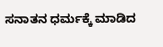ಸನಾತನ ಧರ್ಮಕ್ಕೆ ಮಾಡಿದ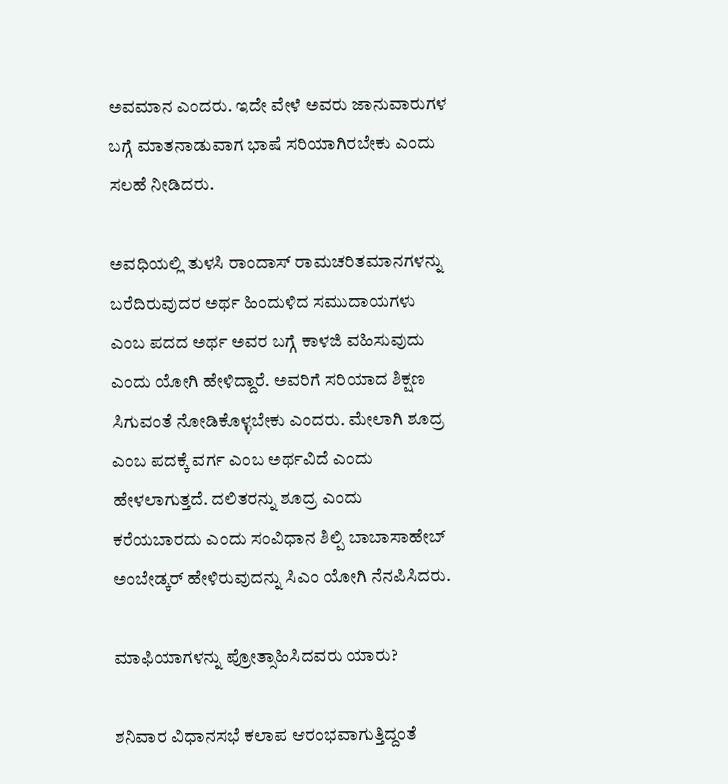ಅವಮಾನ ಎಂದರು. ಇದೇ ವೇಳೆ ಅವರು ಜಾನುವಾರುಗಳ ಬಗ್ಗೆ ಮಾತನಾಡುವಾಗ ಭಾಷೆ ಸರಿಯಾಗಿರಬೇಕು ಎಂದು ಸಲಹೆ ನೀಡಿದರು.

ಅವಧಿಯಲ್ಲಿ ತುಳಸಿ ರಾಂದಾಸ್ ರಾಮಚರಿತಮಾನಗಳನ್ನು ಬರೆದಿರುವುದರ ಅರ್ಥ ಹಿಂದುಳಿದ ಸಮುದಾಯಗಳು ಎಂಬ ಪದದ ಅರ್ಥ ಅವರ ಬಗ್ಗೆ ಕಾಳಜಿ ವಹಿಸುವುದು ಎಂದು ಯೋಗಿ ಹೇಳಿದ್ದಾರೆ. ಅವರಿಗೆ ಸರಿಯಾದ ಶಿಕ್ಷಣ ಸಿಗುವಂತೆ ನೋಡಿಕೊಳ್ಳಬೇಕು ಎಂದರು. ಮೇಲಾಗಿ ಶೂದ್ರ ಎಂಬ ಪದಕ್ಕೆ ವರ್ಗ ಎಂಬ ಅರ್ಥವಿದೆ ಎಂದು ಹೇಳಲಾಗುತ್ತದೆ. ದಲಿತರನ್ನು ಶೂದ್ರ ಎಂದು ಕರೆಯಬಾರದು ಎಂದು ಸಂವಿಧಾನ ಶಿಲ್ಪಿ ಬಾಬಾಸಾಹೇಬ್ ಅಂಬೇಡ್ಕರ್ ಹೇಳಿರುವುದನ್ನು ಸಿಎಂ ಯೋಗಿ ನೆನಪಿಸಿದರು.

ಮಾಫಿಯಾಗಳನ್ನು ಪ್ರೋತ್ಸಾಹಿಸಿದವರು ಯಾರು?

ಶನಿವಾರ ವಿಧಾನಸಭೆ ಕಲಾಪ ಆರಂಭವಾಗುತ್ತಿದ್ದಂತೆ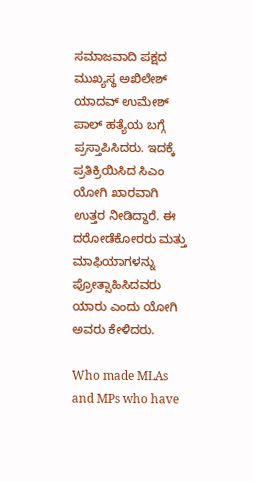ಸಮಾಜವಾದಿ ಪಕ್ಷದ ಮುಖ್ಯಸ್ಥ ಅಖಿಲೇಶ್ ಯಾದವ್ ಉಮೇಶ್ ಪಾಲ್ ಹತ್ಯೆಯ ಬಗ್ಗೆ ಪ್ರಸ್ತಾಪಿಸಿದರು. ಇದಕ್ಕೆ ಪ್ರತಿಕ್ರಿಯಿಸಿದ ಸಿಎಂ ಯೋಗಿ ಖಾರವಾಗಿ ಉತ್ತರ ನೀಡಿದ್ದಾರೆ. ಈ ದರೋಡೆಕೋರರು ಮತ್ತು ಮಾಫಿಯಾಗಳನ್ನು ಪ್ರೋತ್ಸಾಹಿಸಿದವರು ಯಾರು ಎಂದು ಯೋಗಿ ಅವರು ಕೇಳಿದರು.

Who made MLAs and MPs who have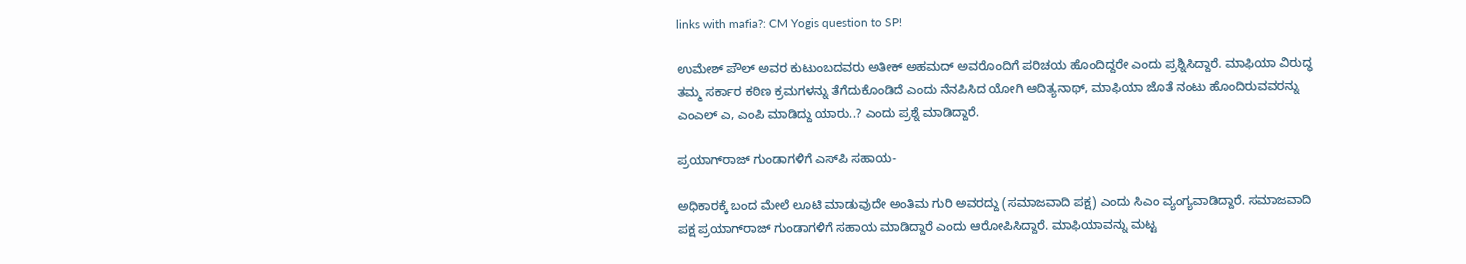links with mafia?: CM Yogis question to SP!

ಉಮೇಶ್ ಪೌಲ್ ಅವರ ಕುಟುಂಬದವರು ಅತೀಕ್ ಅಹಮದ್ ಅವರೊಂದಿಗೆ ಪರಿಚಯ ಹೊಂದಿದ್ದರೇ ಎಂದು ಪ್ರಶ್ನಿಸಿದ್ದಾರೆ. ಮಾಫಿಯಾ ವಿರುದ್ಧ ತಮ್ಮ ಸರ್ಕಾರ ಕಠಿಣ ಕ್ರಮಗಳನ್ನು ತೆಗೆದುಕೊಂಡಿದೆ ಎಂದು ನೆನಪಿಸಿದ ಯೋಗಿ ಆದಿತ್ಯನಾಥ್, ಮಾಫಿಯಾ ಜೊತೆ ನಂಟು ಹೊಂದಿರುವವರನ್ನು ಎಂಎಲ್ ಎ, ಎಂಪಿ ಮಾಡಿದ್ದು ಯಾರು..? ಎಂದು ಪ್ರಶ್ನೆ ಮಾಡಿದ್ದಾರೆ.

ಪ್ರಯಾಗ್‌ರಾಜ್ ಗುಂಡಾಗಳಿಗೆ ಎಸ್‌ಪಿ ಸಹಾಯ-

ಅಧಿಕಾರಕ್ಕೆ ಬಂದ ಮೇಲೆ ಲೂಟಿ ಮಾಡುವುದೇ ಅಂತಿಮ ಗುರಿ ಅವರದ್ದು (ಸಮಾಜವಾದಿ ಪಕ್ಷ) ಎಂದು ಸಿಎಂ ವ್ಯಂಗ್ಯವಾಡಿದ್ದಾರೆ. ಸಮಾಜವಾದಿ ಪಕ್ಷ ಪ್ರಯಾಗ್‌ರಾಜ್ ಗುಂಡಾಗಳಿಗೆ ಸಹಾಯ ಮಾಡಿದ್ದಾರೆ ಎಂದು ಆರೋಪಿಸಿದ್ದಾರೆ. ಮಾಫಿಯಾವನ್ನು ಮಟ್ಟ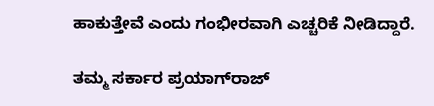ಹಾಕುತ್ತೇವೆ ಎಂದು ಗಂಭೀರವಾಗಿ ಎಚ್ಚರಿಕೆ ನೀಡಿದ್ದಾರೆ.

ತಮ್ಮ ಸರ್ಕಾರ ಪ್ರಯಾಗ್‌ರಾಜ್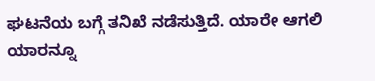ಘಟನೆಯ ಬಗ್ಗೆ ತನಿಖೆ ನಡೆಸುತ್ತಿದೆ. ಯಾರೇ ಆಗಲಿ ಯಾರನ್ನೂ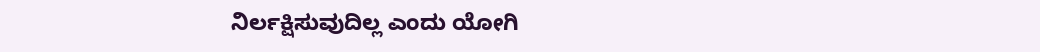ನಿರ್ಲಕ್ಷಿಸುವುದಿಲ್ಲ ಎಂದು ಯೋಗಿ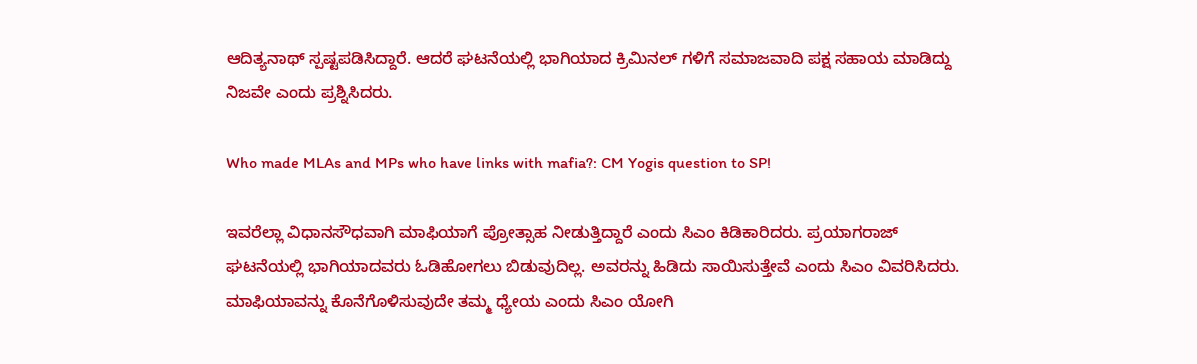ಆದಿತ್ಯನಾಥ್ ಸ್ಪಷ್ಟಪಡಿಸಿದ್ದಾರೆ. ಆದರೆ ಘಟನೆಯಲ್ಲಿ ಭಾಗಿಯಾದ ಕ್ರಿಮಿನಲ್ ಗಳಿಗೆ ಸಮಾಜವಾದಿ ಪಕ್ಷ ಸಹಾಯ ಮಾಡಿದ್ದು ನಿಜವೇ ಎಂದು ಪ್ರಶ್ನಿಸಿದರು.

Who made MLAs and MPs who have links with mafia?: CM Yogis question to SP!

ಇವರೆಲ್ಲಾ ವಿಧಾನಸೌಧವಾಗಿ ಮಾಫಿಯಾಗೆ ಪ್ರೋತ್ಸಾಹ ನೀಡುತ್ತಿದ್ದಾರೆ ಎಂದು ಸಿಎಂ ಕಿಡಿಕಾರಿದರು. ಪ್ರಯಾಗರಾಜ್ ಘಟನೆಯಲ್ಲಿ ಭಾಗಿಯಾದವರು ಓಡಿಹೋಗಲು ಬಿಡುವುದಿಲ್ಲ. ಅವರನ್ನು ಹಿಡಿದು ಸಾಯಿಸುತ್ತೇವೆ ಎಂದು ಸಿಎಂ ವಿವರಿಸಿದರು. ಮಾಫಿಯಾವನ್ನು ಕೊನೆಗೊಳಿಸುವುದೇ ತಮ್ಮ ಧ್ಯೇಯ ಎಂದು ಸಿಎಂ ಯೋಗಿ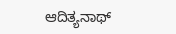ಆದಿತ್ಯನಾಥ್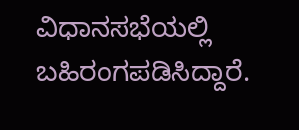ವಿಧಾನಸಭೆಯಲ್ಲಿ ಬಹಿರಂಗಪಡಿಸಿದ್ದಾರೆ.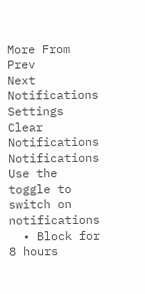More From
Prev
Next
Notifications
Settings
Clear Notifications
Notifications
Use the toggle to switch on notifications
  • Block for 8 hours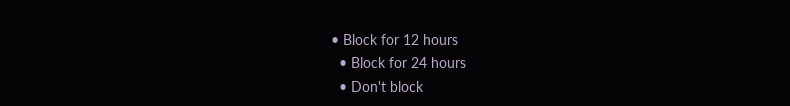• Block for 12 hours
  • Block for 24 hours
  • Don't block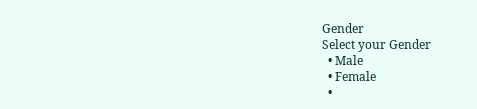Gender
Select your Gender
  • Male
  • Female
  •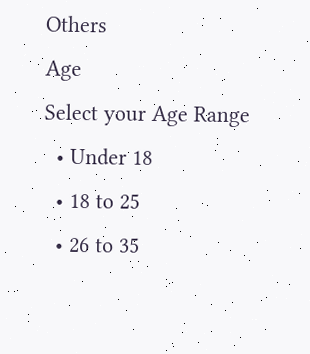Others
Age
Select your Age Range
  • Under 18
  • 18 to 25
  • 26 to 35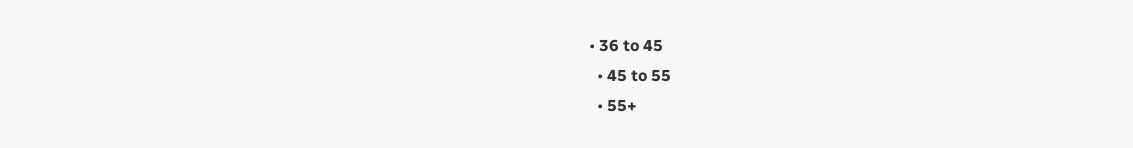• 36 to 45
  • 45 to 55
  • 55+